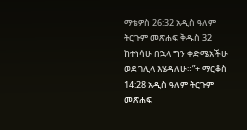ማቴዎስ 26:32 አዲስ ዓለም ትርጉም መጽሐፍ ቅዱስ 32 ከተነሳሁ በኋላ ግን ቀድሜአችሁ ወደ ገሊላ እሄዳለሁ።”+ ማርቆስ 14:28 አዲስ ዓለም ትርጉም መጽሐፍ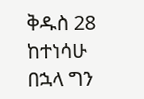ቅዱስ 28 ከተነሳሁ በኋላ ግን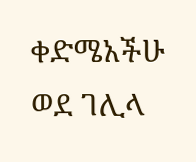ቀድሜአችሁ ወደ ገሊላ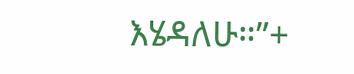እሄዳለሁ።”+